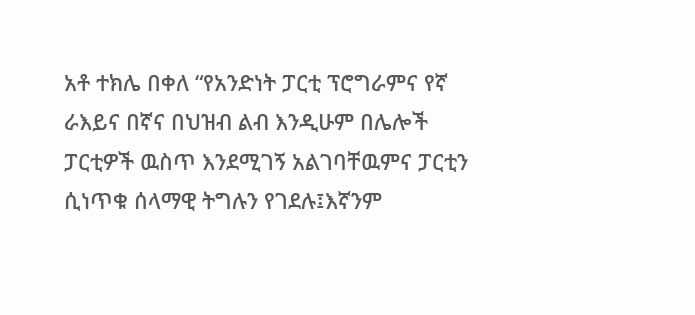አቶ ተክሌ በቀለ “የአንድነት ፓርቲ ፕሮግራምና የኛ ራእይና በኛና በህዝብ ልብ እንዲሁም በሌሎች ፓርቲዎች ዉስጥ እንደሚገኝ አልገባቸዉምና ፓርቲን ሲነጥቁ ሰላማዊ ትግሉን የገደሉ፤እኛንም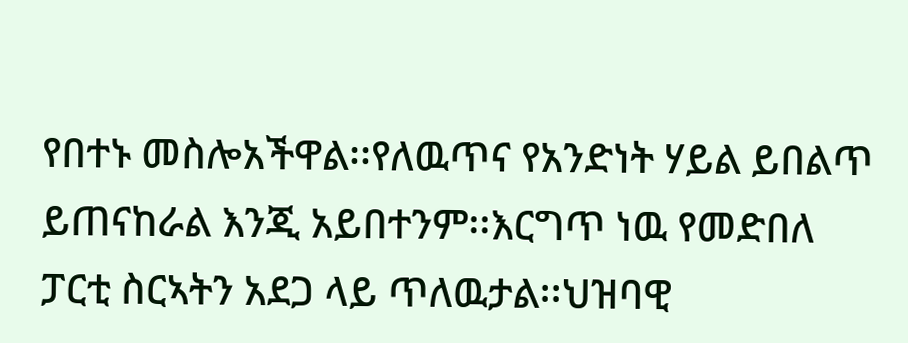የበተኑ መስሎአችዋል፡፡የለዉጥና የአንድነት ሃይል ይበልጥ ይጠናከራል እንጂ አይበተንም፡፡እርግጥ ነዉ የመድበለ ፓርቲ ስርኣትን አደጋ ላይ ጥለዉታል፡፡ህዝባዊ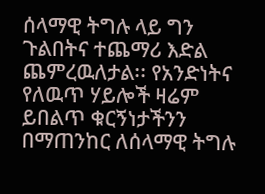ሰላማዊ ትግሉ ላይ ግን ጉልበትና ተጨማሪ እድል ጨምረዉለታል፡፡ የአንድነትና የለዉጥ ሃይሎች ዛሬም ይበልጥ ቁርኝነታችንን በማጠንከር ለሰላማዊ ትግሉ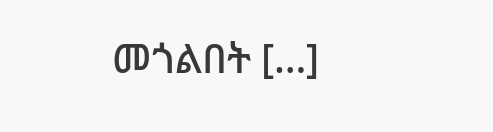መጎልበት […]